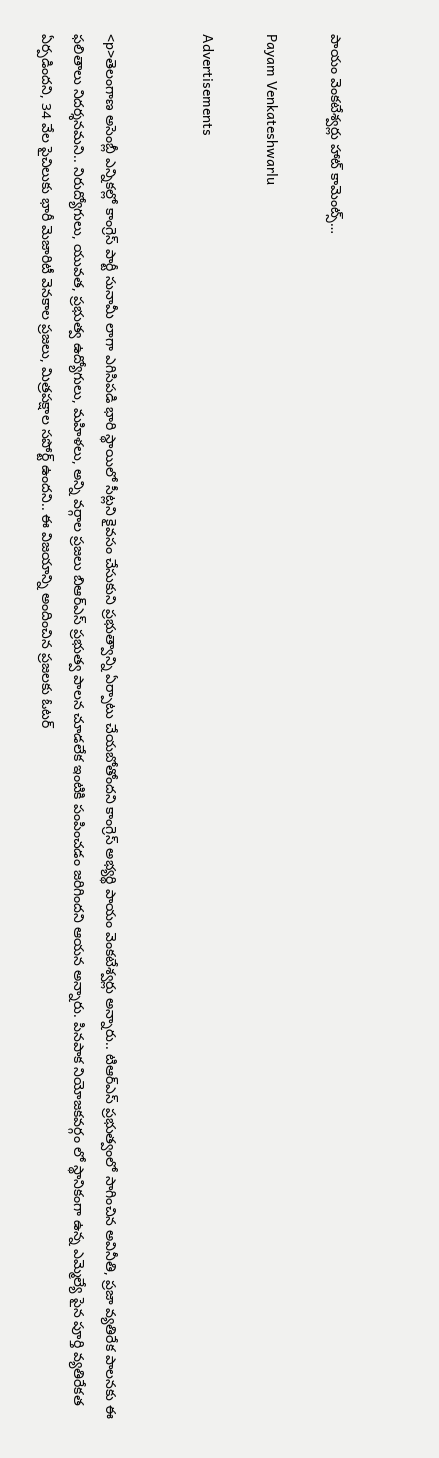పాయం వెంకటేశ్వర్లు హాట్ కామెంట్స్…

Payam Venkateshwarlu

Advertisements


<p>తెలంగాణ అసెంబ్లీ ఎన్నికల్లో కాంగ్రెస్ పార్టీ సునామీ లాగా ఎగిసిపడి భారి స్థాయిలో సీట్లని కైవసం చేసుకుని ప్రభుత్వాన్ని ఏర్పాటు చేయబోతోందని కాంగ్రెస్ అభ్యర్థి పాయం వెంకటేశ్వర్లు అన్నారు.. టిఆర్ఎస్ ప్రభుత్వంలో సాగించిన అవినీతి, ప్రజా వ్యతిరేక పాలనకు ఈ ఫలితాలు నిదర్శనమని.. నిరుద్యోగులు, యువత, ప్రభుత్వ ఉద్యోగులు, మహిళలు, అన్ని వర్గాల ప్రజలు బిఆర్ఎస్ ప్రభుత్వ పాలన చూడలేక ఇంటికి పంపించడం జరిగిందని ఆయన అన్నారు. పినపాక నియోజకవర్గం లో స్థానికంగా ఉన్న ఎమ్మెల్యే పైన పూర్తి వ్యతిరేకత ఏర్పడిందని, 34 వేల పైచిలుకు భారీ మెజారిటీ వెనకాల ప్రజలు, మిత్రపక్షాల సపోర్ట్ ఉందని.. ఈ విజయాన్ని అందించిన ప్రజలకు ఓటర్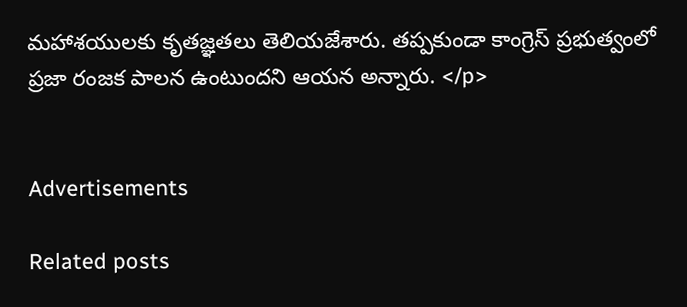మహాశయులకు కృతజ్ఞతలు తెలియజేశారు. తప్పకుండా కాంగ్రెస్ ప్రభుత్వంలో ప్రజా రంజక పాలన ఉంటుందని ఆయన అన్నారు. </p>


Advertisements

Related posts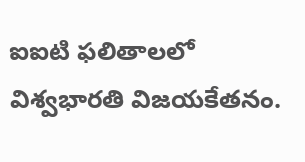ఐఐటి ఫలితాలలో విశ్వభారతి విజయకేతనం.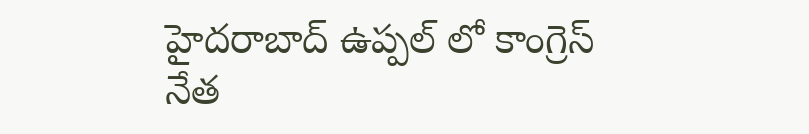హైదరాబాద్ ఉప్పల్ లో కాంగ్రెస్ నేత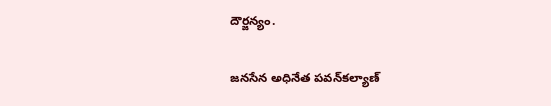దౌర్జన్యం.

జనసేన అధినేత పవన్‌కల్యాణ్‌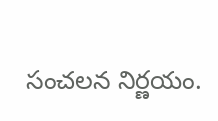సంచలన నిర్ణయం.